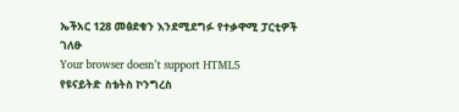ኤችአር 128 መፅደቁን እንደሚደግፉ የተቃዋሚ ፓርቲዎች ገለፁ
Your browser doesn’t support HTML5
የዩናይትድ ስቴትስ ኮንግረስ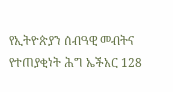የኢትዮጵያን ሰብዓዊ መብትና የተጠያቂነት ሕግ ኤችአር 128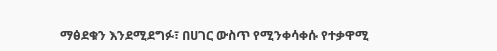ማፅደቁን እንደሚደግፉ፣ በሀገር ውስጥ የሚንቀሳቀሱ የተቃዋሚ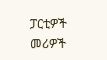ፓርቲዎች መሪዎች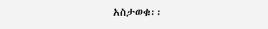አስታወቁ፡፡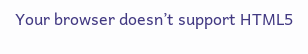Your browser doesn’t support HTML5